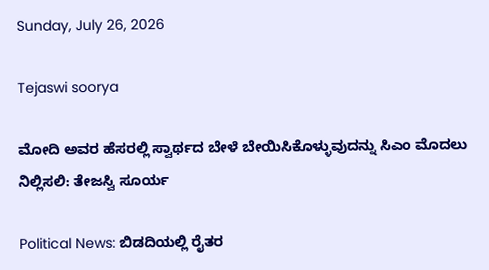Sunday, July 26, 2026

Tejaswi soorya

ಮೋದಿ ಅವರ ಹೆಸರಲ್ಲಿ ಸ್ವಾರ್ಥದ ಬೇಳೆ ಬೇಯಿಸಿಕೊಳ್ಳುವುದನ್ನು ಸಿಎಂ ಮೊದಲು ನಿಲ್ಲಿಸಲಿ: ತೇಜಸ್ವಿ ಸೂರ್ಯ

Political News: ಬಿಡದಿಯಲ್ಲಿ ರೈತರ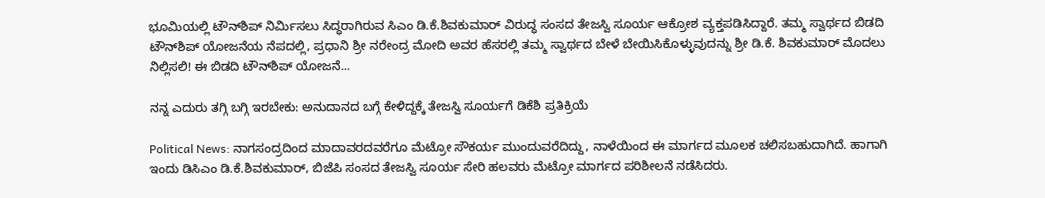ಭೂಮಿಯಲ್ಲಿ ಟೌನ್‌ಶಿಪ್ ನಿರ್ಮಿಸಲು ಸಿದ್ಧರಾಗಿರುವ ಸಿಎಂ ಡಿ.ಕೆ.ಶಿವಕುಮಾರ್ ವಿರುದ್ಧ ಸಂಸದ ತೇಜಸ್ವಿ ಸೂರ್ಯ ಆಕ್ರೋಶ ವ್ಯಕ್ತಪಡಿಸಿದ್ದಾರೆ. ತಮ್ಮ ಸ್ವಾರ್ಥದ ಬಿಡದಿ ಟೌನ್‌ಶಿಪ್ ಯೋಜನೆಯ ನೆಪದಲ್ಲಿ, ಪ್ರಧಾನಿ ಶ್ರೀ ನರೇಂದ್ರ ಮೋದಿ ಅವರ ಹೆಸರಲ್ಲಿ ತಮ್ಮ ಸ್ವಾರ್ಥದ ಬೇಳೆ ಬೇಯಿಸಿಕೊಳ್ಳುವುದನ್ನು ಶ್ರೀ ಡಿ.ಕೆ. ಶಿವಕುಮಾರ್ ಮೊದಲು ನಿಲ್ಲಿಸಲಿ! ಈ ಬಿಡದಿ ಟೌನ್‌ಶಿಪ್ ಯೋಜನೆ...

ನನ್ನ ಎದುರು ತಗ್ಗಿ ಬಗ್ಗಿ ಇರಬೇಕು: ಅನುದಾನದ ಬಗ್ಗೆ ಕೇಳಿದ್ದಕ್ಕೆ ತೇಜಸ್ವಿ ಸೂರ್ಯಗೆ ಡಿಕೆಶಿ ಪ್ರತಿಕ್ರಿಯೆ

Political News: ನಾಗಸಂದ್ರದಿಂದ ಮಾದಾವರದವರೆಗೂ ಮೆಟ್ರೋ ಸೌಕರ್ಯ ಮುಂದುವರೆದಿದ್ದು, ನಾಳೆಯಿಂದ ಈ ಮಾರ್ಗದ ಮೂಲಕ ಚಲಿಸಬಹುದಾಗಿದೆ. ಹಾಗಾಗಿ ಇಂದು ಡಿಸಿಎಂ ಡಿ.ಕೆ.ಶಿವಕುಮಾರ್, ಬಿಜೆಪಿ ಸಂಸದ ತೇಜಸ್ವಿ ಸೂರ್ಯ ಸೇರಿ ಹಲವರು ಮೆಟ್ರೋ ಮಾರ್ಗದ ಪರಿಶೀಲನೆ ನಡೆಸಿದರು.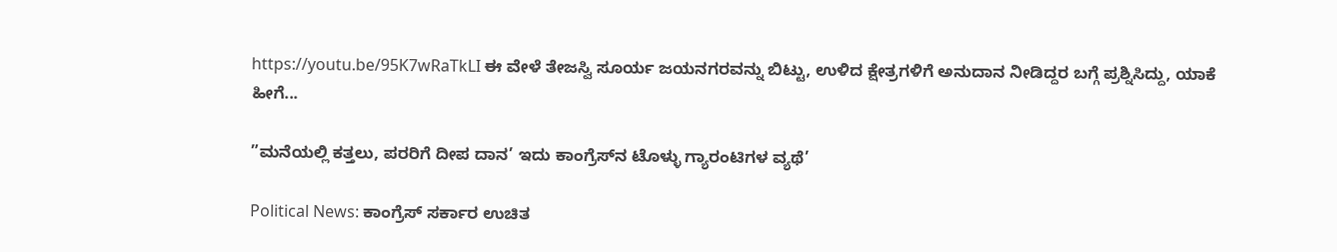https://youtu.be/95K7wRaTkLI ಈ ವೇಳೆ ತೇಜಸ್ವಿ ಸೂರ್ಯ ಜಯನಗರವನ್ನು ಬಿಟ್ಟು, ಉಳಿದ ಕ್ಷೇತ್ರಗಳಿಗೆ ಅನುದಾನ ನೀಡಿದ್ದರ ಬಗ್ಗೆ ಪ್ರಶ್ನಿಸಿದ್ದು, ಯಾಕೆ ಹೀಗೆ...

”ಮನೆಯಲ್ಲಿ ಕತ್ತಲು, ಪರರಿಗೆ ದೀಪ ದಾನ’ ಇದು ಕಾಂಗ್ರೆಸ್‌ನ ಟೊಳ್ಳು ಗ್ಯಾರಂಟಿಗಳ ವ್ಯಥೆ’

Political News: ಕಾಂಗ್ರೆಸ್ ಸರ್ಕಾರ ಉಚಿತ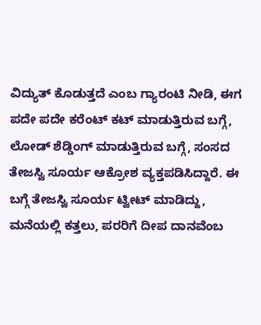ವಿದ್ಯುತ್ ಕೊಡುತ್ತದೆ ಎಂಬ ಗ್ಯಾರಂಟಿ ನೀಡಿ, ಈಗ ಪದೇ ಪದೇ ಕರೆಂಟ್ ಕಟ್ ಮಾಡುತ್ತಿರುವ ಬಗ್ಗೆ, ಲೋಡ್ ಶೆಡ್ಡಿಂಗ್ ಮಾಡುತ್ತಿರುವ ಬಗ್ಗೆ, ಸಂಸದ ತೇಜಸ್ವಿ ಸೂರ್ಯ ಆಕ್ರೋಶ ವ್ಯಕ್ತಪಡಿಸಿದ್ದಾರೆ. ಈ ಬಗ್ಗೆ ತೇಜಸ್ವಿ ಸೂರ್ಯ ಟ್ವೀಟ್ ಮಾಡಿದ್ದು, ಮನೆಯಲ್ಲಿ ಕತ್ತಲು, ಪರರಿಗೆ ದೀಪ ದಾನವೆಂಬ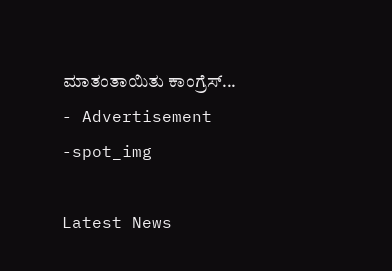ಮಾತಂತಾಯಿತು ಕಾಂಗ್ರೆಸ್‌...
- Advertisement -spot_img

Latest News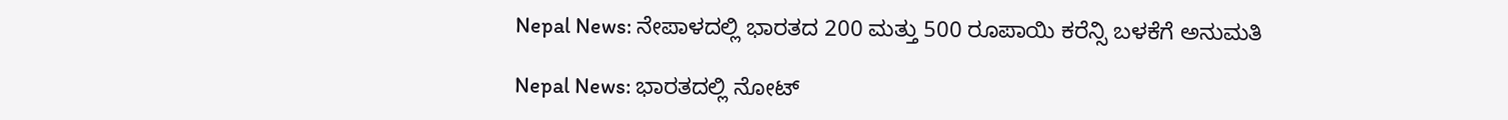Nepal News: ನೇಪಾಳದಲ್ಲಿ ಭಾರತದ 200 ಮತ್ತು 500 ರೂಪಾಯಿ ಕರೆನ್ಸಿ ಬಳಕೆಗೆ ಅನುಮತಿ

Nepal News: ಭಾರತದಲ್ಲಿ ನೋಟ್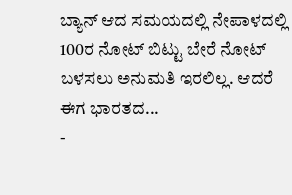ಬ್ಯಾನ್ ಆದ ಸಮಯದಲ್ಲಿ ನೇಪಾಳದಲ್ಲಿ 100ರ ನೋಟ್ ಬಿಟ್ಟು ಬೇರೆ ನೋಟ್ ಬಳಸಲು ಅನುಮತಿ ಇರಲಿಲ್ಲ. ಆದರೆ ಈಗ ಭಾರತದ...
-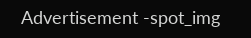Advertisement -spot_img